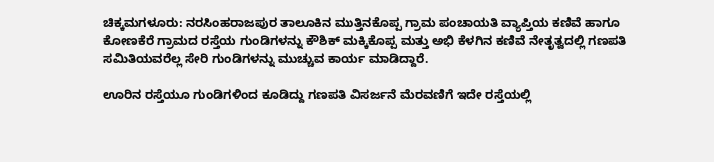ಚಿಕ್ಕಮಗಳೂರು: ನರಸಿಂಹರಾಜಪುರ ತಾಲೂಕಿನ ಮುತ್ತಿನಕೊಪ್ಪ ಗ್ರಾಮ ಪಂಚಾಯತಿ ವ್ಯಾಪ್ತಿಯ ಕಣಿವೆ ಹಾಗೂ ಕೋಣಕೆರೆ ಗ್ರಾಮದ ರಸ್ತೆಯ ಗುಂಡಿಗಳನ್ನು ಕೌಶಿಕ್ ಮಕ್ಕಿಕೊಪ್ಪ ಮತ್ತು ಅಭಿ ಕೆಳಗಿನ ಕಣಿವೆ ನೇತೃತ್ವದಲ್ಲಿ ಗಣಪತಿ ಸಮಿತಿಯವರೆಲ್ಲ ಸೇರಿ ಗುಂಡಿಗಳನ್ನು ಮುಚ್ಚುವ ಕಾರ್ಯ ಮಾಡಿದ್ದಾರೆ.

ಊರಿನ ರಸ್ತೆಯೂ ಗುಂಡಿಗಳಿಂದ ಕೂಡಿದ್ದು ಗಣಪತಿ ವಿಸರ್ಜನೆ ಮೆರವಣಿಗೆ ಇದೇ ರಸ್ತೆಯಲ್ಲಿ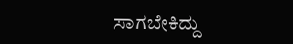ಸಾಗಬೇಕಿದ್ದು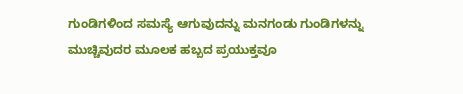ಗುಂಡಿಗಳಿಂದ ಸಮಸ್ಯೆ ಆಗುವುದನ್ನು ಮನಗಂಡು ಗುಂಡಿಗಳನ್ನು ಮುಚ್ಚಿವುದರ ಮೂಲಕ ಹಬ್ಬದ ಪ್ರಯುಕ್ತವೂ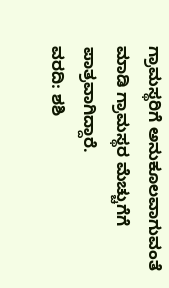ಗ್ರಾಮಸ್ಥರಿಗೆ ಅನುಕೂಲವಾಗುವಂತೆ ಮಾಡಿ ಗ್ರಾಮಸ್ಥರ ಮೆಚ್ಚುಗೆಗೆ ಪಾತ್ರವಾಗಿದ್ದಾರೆ.
ವರದಿ: ಶಶಿ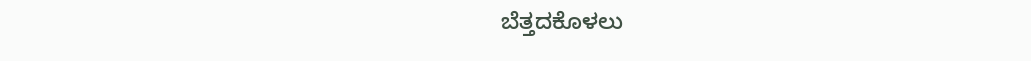ಬೆತ್ತದಕೊಳಲು